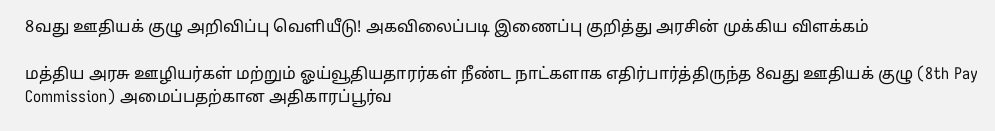8வது ஊதியக் குழு அறிவிப்பு வெளியீடு! அகவிலைப்படி இணைப்பு குறித்து அரசின் முக்கிய விளக்கம்

மத்திய அரசு ஊழியர்கள் மற்றும் ஓய்வூதியதாரர்கள் நீண்ட நாட்களாக எதிர்பார்த்திருந்த 8வது ஊதியக் குழு (8th Pay Commission) அமைப்பதற்கான அதிகாரப்பூர்வ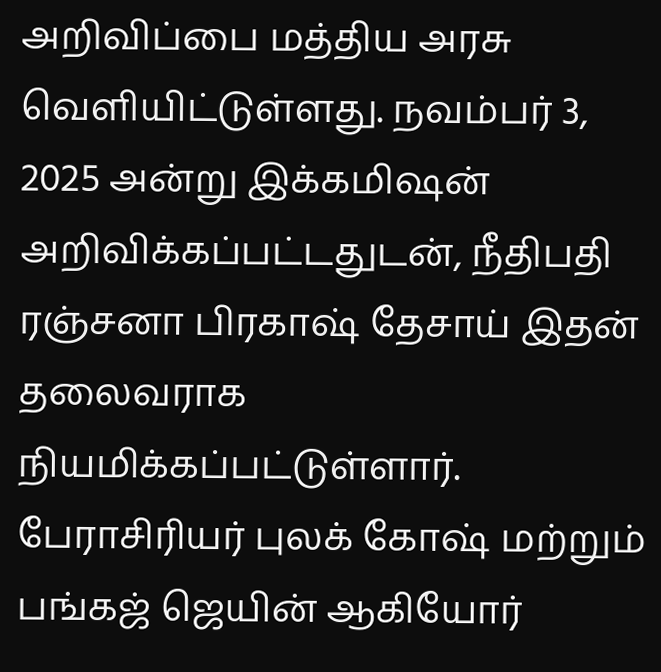அறிவிப்பை மத்திய அரசு வெளியிட்டுள்ளது. நவம்பர் 3, 2025 அன்று இக்கமிஷன் அறிவிக்கப்பட்டதுடன், நீதிபதி ரஞ்சனா பிரகாஷ் தேசாய் இதன் தலைவராக நியமிக்கப்பட்டுள்ளார். பேராசிரியர் புலக் கோஷ் மற்றும் பங்கஜ் ஜெயின் ஆகியோர்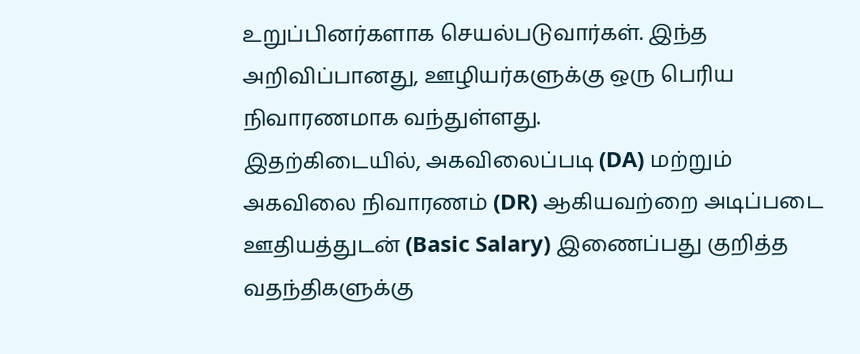உறுப்பினர்களாக செயல்படுவார்கள். இந்த அறிவிப்பானது, ஊழியர்களுக்கு ஒரு பெரிய நிவாரணமாக வந்துள்ளது.
இதற்கிடையில், அகவிலைப்படி (DA) மற்றும் அகவிலை நிவாரணம் (DR) ஆகியவற்றை அடிப்படை ஊதியத்துடன் (Basic Salary) இணைப்பது குறித்த வதந்திகளுக்கு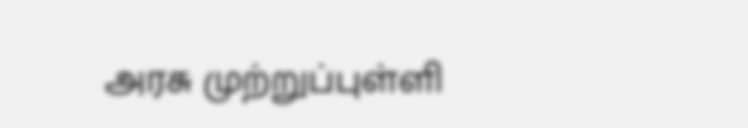அரசு முற்றுப்புள்ளி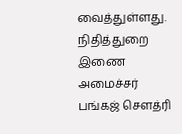வைத்துள்ளது. நிதித்துறை இணை அமைச்சர் பங்கஜ் சௌத்ரி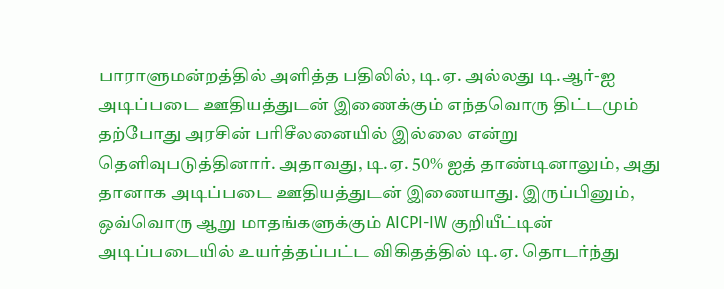பாராளுமன்றத்தில் அளித்த பதிலில், டி.ஏ. அல்லது டி.ஆர்-ஐ அடிப்படை ஊதியத்துடன் இணைக்கும் எந்தவொரு திட்டமும் தற்போது அரசின் பரிசீலனையில் இல்லை என்று தெளிவுபடுத்தினார். அதாவது, டி.ஏ. 50% ஐத் தாண்டினாலும், அது தானாக அடிப்படை ஊதியத்துடன் இணையாது. இருப்பினும், ஒவ்வொரு ஆறு மாதங்களுக்கும் AICPI-IW குறியீட்டின் அடிப்படையில் உயர்த்தப்பட்ட விகிதத்தில் டி.ஏ. தொடர்ந்து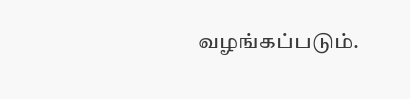வழங்கப்படும்.